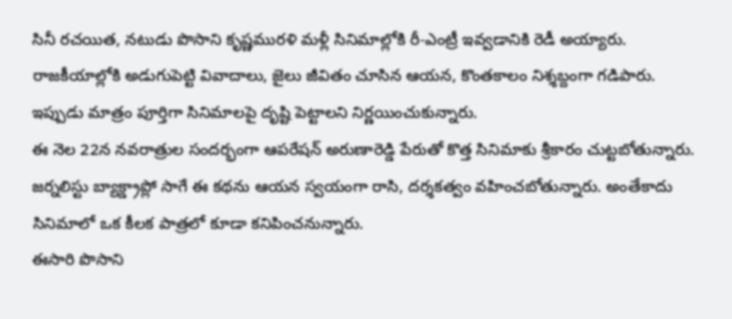సినీ రచయిత, నటుడు పొసాని కృష్ణమురళి మళ్లీ సినిమాల్లోకి రీ-ఎంట్రీ ఇవ్వడానికి రెడీ అయ్యారు. రాజకీయాల్లోకి అడుగుపెట్టి వివాదాలు, జైలు జీవితం చూసిన ఆయన, కొంతకాలం నిశ్శబ్దంగా గడిపారు. ఇప్పుడు మాత్రం పూర్తిగా సినిమాలపై దృష్టి పెట్టాలని నిర్ణయించుకున్నారు.
ఈ నెల 22న నవరాత్రుల సందర్భంగా ఆపరేషన్ అరుణారెడ్డి పేరుతో కొత్త సినిమాకు శ్రీకారం చుట్టబోతున్నారు. జర్నలిస్టు బ్యాక్డ్రాప్లో సాగే ఈ కథను ఆయన స్వయంగా రాసి, దర్శకత్వం వహించబోతున్నారు. అంతేకాదు సినిమాలో ఒక కీలక పాత్రలో కూడా కనిపించనున్నారు.
ఈసారి పొసాని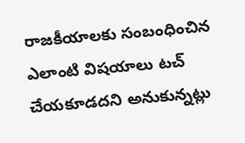రాజకీయాలకు సంబంధించిన ఎలాంటి విషయాలు టచ్ చేయకూడదని అనుకున్నట్లు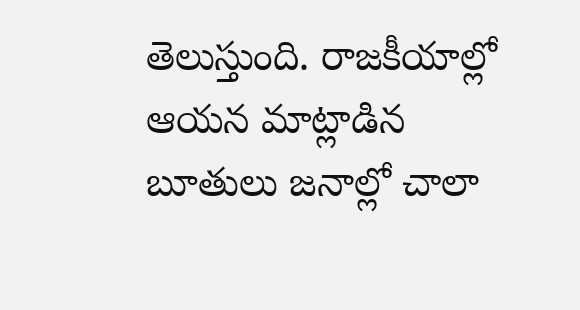తెలుస్తుంది. రాజకీయాల్లో ఆయన మాట్లాడిన బూతులు జనాల్లో చాలా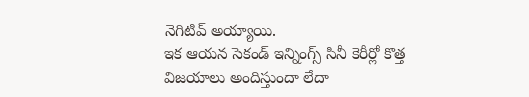నెగిటివ్ అయ్యాయి.
ఇక ఆయన సెకండ్ ఇన్నింగ్స్ సినీ కెరీర్లో కొత్త విజయాలు అందిస్తుందా లేదా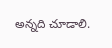అన్నది చూడాలి.